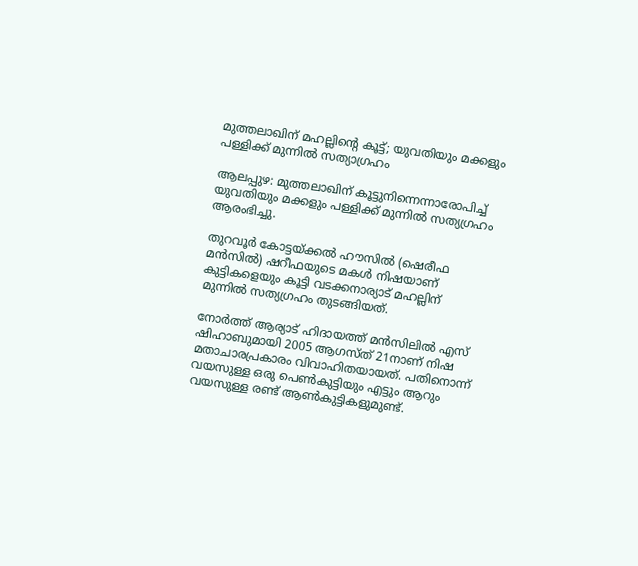മുത്തലാഖിന് മഹല്ലിന്റെ കൂട്ട്; യുവതിയും മക്കളും പള്ളിക്ക് മുന്നില്‍ സത്യാഗ്രഹം

ആലപ്പുഴ: മുത്തലാഖിന് കൂട്ടുനിന്നെന്നാരോപിച്ച് യുവതിയും മക്കളും പള്ളിക്ക് മുന്നില്‍ സത്യഗ്രഹം ആരംഭിച്ചു.

തുറവൂര്‍ കോട്ടയ്ക്കല്‍ ഹൗസില്‍ (ഷെരീഫ മന്‍സില്‍) ഷറീഫയുടെ മകള്‍ നിഷയാണ് കുട്ടികളെയും കൂട്ടി വടക്കനാര്യാട് മഹല്ലിന് മുന്നില്‍ സത്യഗ്രഹം തുടങ്ങിയത്.

നോര്‍ത്ത് ആര്യാട് ഹിദായത്ത് മന്‍സിലില്‍ എസ് ഷിഹാബുമായി 2005 ആഗസ്ത് 21നാണ് നിഷ മതാചാരപ്രകാരം വിവാഹിതയായത്. പതിനൊന്ന് വയസുള്ള ഒരു പെണ്‍കുട്ടിയും എട്ടും ആറും വയസുള്ള രണ്ട് ആണ്‍കുട്ടികളുമുണ്ട്.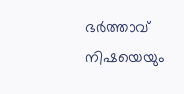ഭര്‍ത്താവ് നിഷയെയും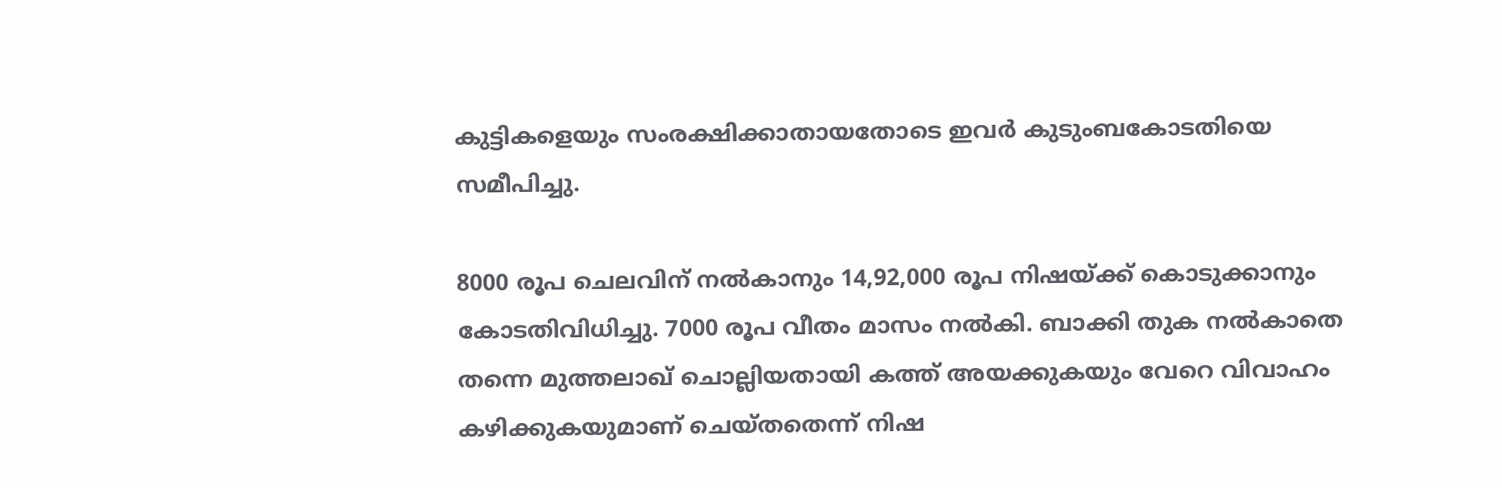കുട്ടികളെയും സംരക്ഷിക്കാതായതോടെ ഇവര്‍ കുടുംബകോടതിയെ സമീപിച്ചു.

8000 രൂപ ചെലവിന് നല്‍കാനും 14,92,000 രൂപ നിഷയ്ക്ക് കൊടുക്കാനും കോടതിവിധിച്ചു. 7000 രൂപ വീതം മാസം നല്‍കി. ബാക്കി തുക നല്‍കാതെ തന്നെ മുത്തലാഖ് ചൊല്ലിയതായി കത്ത് അയക്കുകയും വേറെ വിവാഹം കഴിക്കുകയുമാണ് ചെയ്തതെന്ന് നിഷ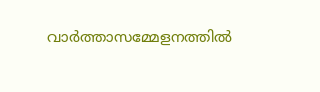വാര്‍ത്താസമ്മേളനത്തില്‍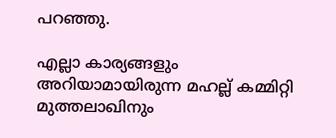പറഞ്ഞു.

എല്ലാ കാര്യങ്ങളും അറിയാമായിരുന്ന മഹല്ല് കമ്മിറ്റി മുത്തലാഖിനും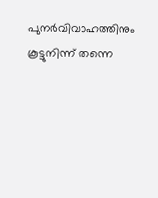പുനര്‍വിവാഹത്തിനും കൂട്ടുനിന്ന് തന്നെ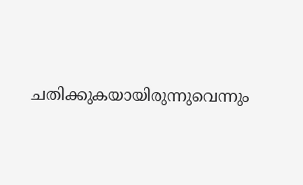ചതിക്കുകയായിരുന്നുവെന്നും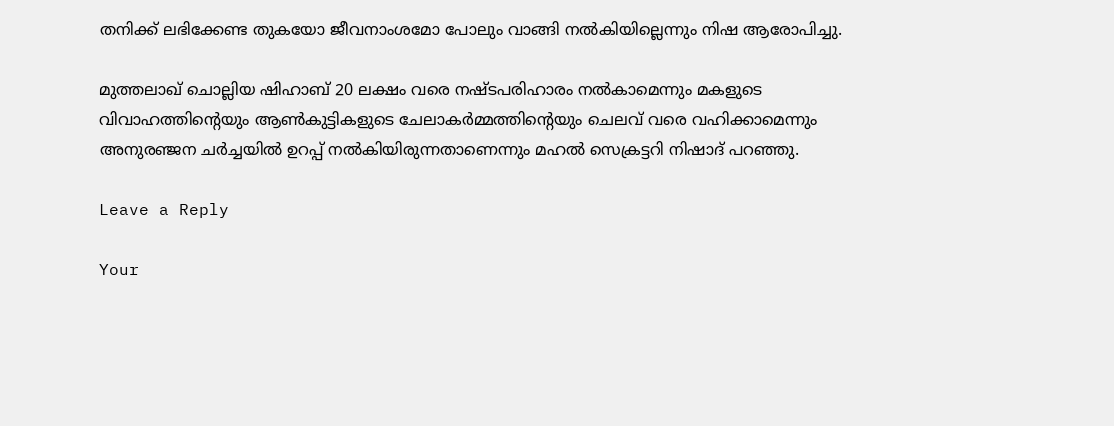തനിക്ക് ലഭിക്കേണ്ട തുകയോ ജീവനാംശമോ പോലും വാങ്ങി നല്‍കിയില്ലെന്നും നിഷ ആരോപിച്ചു.

മുത്തലാഖ് ചൊല്ലിയ ഷിഹാബ് 20 ലക്ഷം വരെ നഷ്ടപരിഹാരം നല്‍കാമെന്നും മകളുടെ വിവാഹത്തിന്റെയും ആണ്‍കുട്ടികളുടെ ചേലാകര്‍മ്മത്തിന്റെയും ചെലവ് വരെ വഹിക്കാമെന്നും അനുരഞ്ജന ചര്‍ച്ചയില്‍ ഉറപ്പ് നല്‍കിയിരുന്നതാണെന്നും മഹല്‍ സെക്രട്ടറി നിഷാദ് പറഞ്ഞു.

Leave a Reply

Your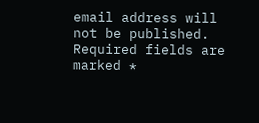email address will not be published. Required fields are marked *